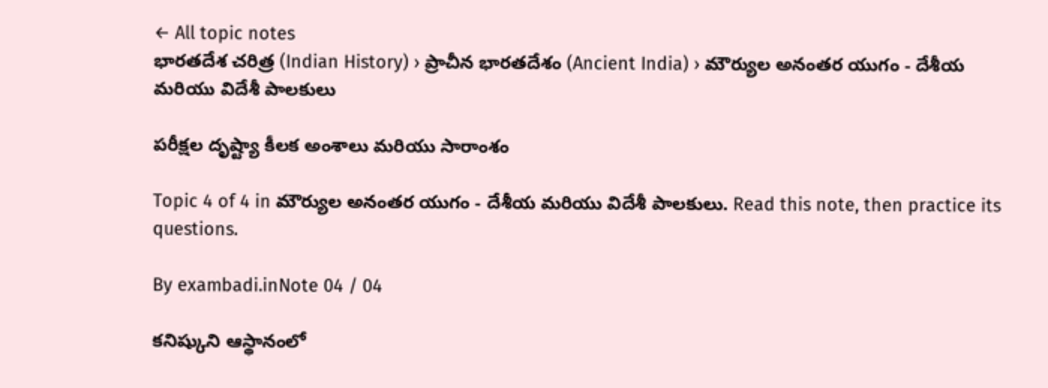← All topic notes
భారతదేశ చరిత్ర (Indian History) › ప్రాచీన భారతదేశం (Ancient India) › మౌర్యుల అనంతర యుగం - దేశీయ మరియు విదేశీ పాలకులు

పరీక్షల దృష్ట్యా కీలక అంశాలు మరియు సారాంశం

Topic 4 of 4 in మౌర్యుల అనంతర యుగం - దేశీయ మరియు విదేశీ పాలకులు. Read this note, then practice its questions.

By exambadi.inNote 04 / 04

కనిష్కుని ఆస్థానంలో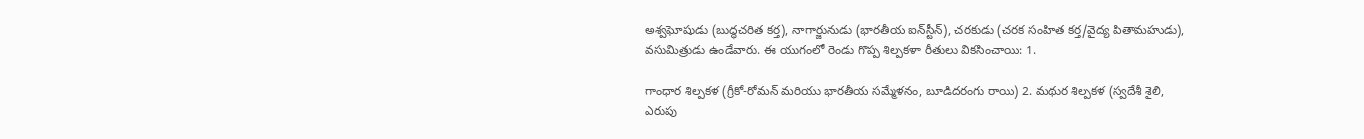అశ్వఘోషుడు (బుద్ధచరిత కర్త), నాగార్జునుడు (భారతీయ ఐన్‌స్టీన్), చరకుడు (చరక సంహిత కర్త/వైద్య పితామహుడు), వసుమిత్రుడు ఉండేవారు. ఈ యుగంలో రెండు గొప్ప శిల్పకళా రీతులు వికసించాయి: 1.

గాంధార శిల్పకళ (గ్రీకో-రోమన్ మరియు భారతీయ సమ్మేళనం, బూడిదరంగు రాయి) 2. మథుర శిల్పకళ (స్వదేశీ శైలి, ఎరుపు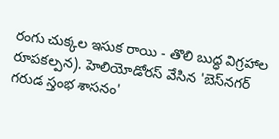రంగు చుక్కల ఇసుక రాయి - తొలి బుద్ధ విగ్రహాల రూపకల్పన). హెలియోడోరస్ వేసిన 'బెస్‌నగర్ గరుడ స్తంభ శాసనం'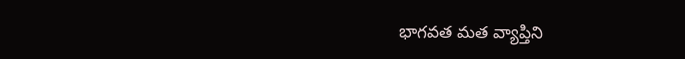భాగవత మత వ్యాప్తిని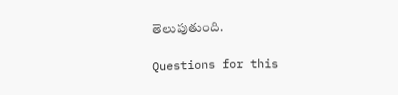తెలుపుతుంది.

Questions for this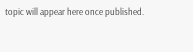topic will appear here once published.